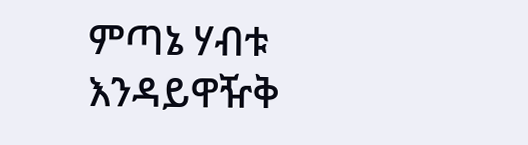ምጣኔ ሃብቱ እንዳይዋዥቅ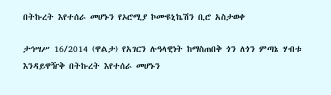በትኩረት እየተሰራ መሆኑን የኦሮሚያ ኮሙዩኒኬሽን ቢሮ አስታወቀ

ታኅሣሥ 16/2014 (ዋልታ) የአገርን ሉዓላዊነት ከማስጠበቅ ጎን ለጎን ምጣኔ ሃብቱ እንዳይዋዥቅ በትኩረት እየተሰራ መሆኑን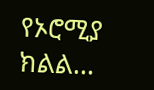የኦሮሚያ ክልል…